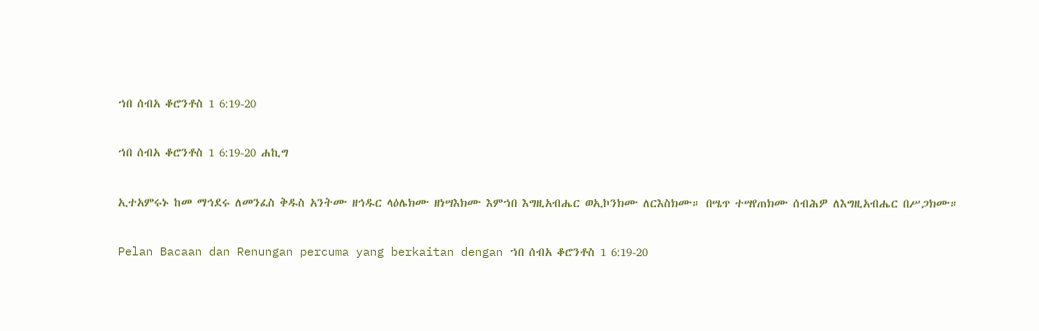ኀበ ሰብአ ቆሮንቶስ 1 6:19-20

ኀበ ሰብአ ቆሮንቶስ 1 6:19-20 ሐኪግ

ኢተአምሩኑ ከመ ማኅደሩ ለመንፈስ ቅዱስ አንትሙ ዘኅዱር ላዕሌክሙ ዘነሣእክሙ እምኀበ እግዚአብሔር ወኢኮንክሙ ለርእስክሙ። በሤጥ ተሣየጠክሙ ሰብሕዎ ለእግዚአብሔር በሥጋክሙ።

Pelan Bacaan dan Renungan percuma yang berkaitan dengan ኀበ ሰብአ ቆሮንቶስ 1 6:19-20